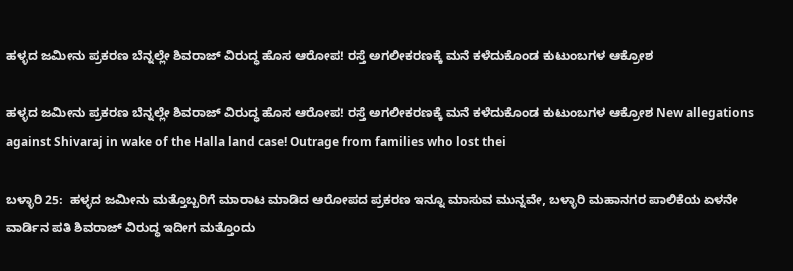ಹಳ್ಳದ ಜಮೀನು ಪ್ರಕರಣ ಬೆನ್ನಲ್ಲೇ ಶಿವರಾಜ್ ವಿರುದ್ಧ ಹೊಸ ಆರೋಪ! ರಸ್ತೆ ಅಗಲೀಕರಣಕ್ಕೆ ಮನೆ ಕಳೆದುಕೊಂಡ ಕುಟುಂಬಗಳ ಆಕ್ರೋಶ

ಹಳ್ಳದ ಜಮೀನು ಪ್ರಕರಣ ಬೆನ್ನಲ್ಲೇ ಶಿವರಾಜ್ ವಿರುದ್ಧ ಹೊಸ ಆರೋಪ! ರಸ್ತೆ ಅಗಲೀಕರಣಕ್ಕೆ ಮನೆ ಕಳೆದುಕೊಂಡ ಕುಟುಂಬಗಳ ಆಕ್ರೋಶ New allegations against Shivaraj in wake of the Halla land case! Outrage from families who lost thei

ಬಳ್ಳಾರಿ 25:  ಹಳ್ಳದ ಜಮೀನು ಮತ್ತೊಬ್ಬರಿಗೆ ಮಾರಾಟ ಮಾಡಿದ ಆರೋಪದ ಪ್ರಕರಣ ಇನ್ನೂ ಮಾಸುವ ಮುನ್ನವೇ, ಬಳ್ಳಾರಿ ಮಹಾನಗರ ಪಾಲಿಕೆಯ ಏಳನೇ ವಾರ್ಡಿನ ಪತಿ ಶಿವರಾಜ್ ವಿರುದ್ಧ ಇದೀಗ ಮತ್ತೊಂದು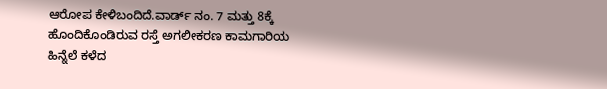ಆರೋಪ ಕೇಳಿಬಂದಿದೆ.ವಾರ್ಡ್‌ ನಂ. 7 ಮತ್ತು 8ಕ್ಕೆ ಹೊಂದಿಕೊಂಡಿರುವ ರಸ್ತೆ ಅಗಲೀಕರಣ ಕಾಮಗಾರಿಯ ಹಿನ್ನೆಲೆ ಕಳೆದ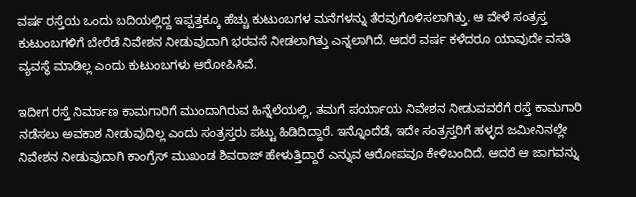ವರ್ಷ ರಸ್ತೆಯ ಒಂದು ಬದಿಯಲ್ಲಿದ್ದ ಇಪ್ಪತ್ತಕ್ಕೂ ಹೆಚ್ಚು ಕುಟುಂಬಗಳ ಮನೆಗಳನ್ನು ತೆರವುಗೊಳಿಸಲಾಗಿತ್ತು. ಆ ವೇಳೆ ಸಂತ್ರಸ್ತ ಕುಟುಂಬಗಳಿಗೆ ಬೇರೆಡೆ ನಿವೇಶನ ನೀಡುವುದಾಗಿ ಭರವಸೆ ನೀಡಲಾಗಿತ್ತು ಎನ್ನಲಾಗಿದೆ. ಆದರೆ ವರ್ಷ ಕಳೆದರೂ ಯಾವುದೇ ವಸತಿ ವ್ಯವಸ್ಥೆ ಮಾಡಿಲ್ಲ ಎಂದು ಕುಟುಂಬಗಳು ಆರೋಪಿಸಿವೆ.

ಇದೀಗ ರಸ್ತೆ ನಿರ್ಮಾಣ ಕಾಮಗಾರಿಗೆ ಮುಂದಾಗಿರುವ ಹಿನ್ನೆಲೆಯಲ್ಲಿ, ತಮಗೆ ಪರ್ಯಾಯ ನಿವೇಶನ ನೀಡುವವರೆಗೆ ರಸ್ತೆ ಕಾಮಗಾರಿ ನಡೆಸಲು ಅವಕಾಶ ನೀಡುವುದಿಲ್ಲ ಎಂದು ಸಂತ್ರಸ್ತರು ಪಟ್ಟು ಹಿಡಿದಿದ್ದಾರೆ. ಇನ್ನೊಂದೆಡೆ, ಇದೇ ಸಂತ್ರಸ್ತರಿಗೆ ಹಳ್ಳದ ಜಮೀನಿನಲ್ಲೇ ನಿವೇಶನ ನೀಡುವುದಾಗಿ ಕಾಂಗ್ರೆಸ್ ಮುಖಂಡ ಶಿವರಾಜ್ ಹೇಳುತ್ತಿದ್ದಾರೆ ಎನ್ನುವ ಆರೋಪವೂ ಕೇಳಿಬಂದಿದೆ. ಆದರೆ ಆ ಜಾಗವನ್ನು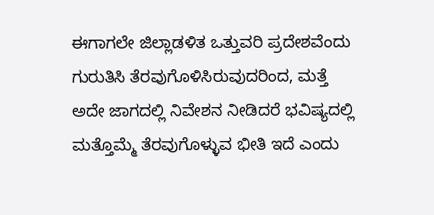ಈಗಾಗಲೇ ಜಿಲ್ಲಾಡಳಿತ ಒತ್ತುವರಿ ಪ್ರದೇಶವೆಂದು ಗುರುತಿಸಿ ತೆರವುಗೊಳಿಸಿರುವುದರಿಂದ, ಮತ್ತೆ ಅದೇ ಜಾಗದಲ್ಲಿ ನಿವೇಶನ ನೀಡಿದರೆ ಭವಿಷ್ಯದಲ್ಲಿ ಮತ್ತೊಮ್ಮೆ ತೆರವುಗೊಳ್ಳುವ ಭೀತಿ ಇದೆ ಎಂದು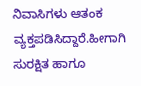ನಿವಾಸಿಗಳು ಆತಂಕ ವ್ಯಕ್ತಪಡಿಸಿದ್ದಾರೆ.ಹೀಗಾಗಿ ಸುರಕ್ಷಿತ ಹಾಗೂ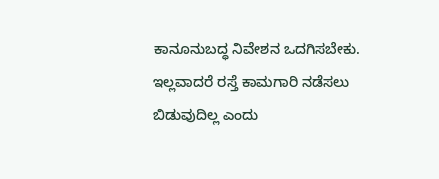ಕಾನೂನುಬದ್ಧ ನಿವೇಶನ ಒದಗಿಸಬೇಕು. ಇಲ್ಲವಾದರೆ ರಸ್ತೆ ಕಾಮಗಾರಿ ನಡೆಸಲು ಬಿಡುವುದಿಲ್ಲ ಎಂದು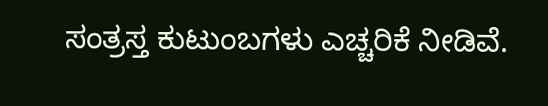ಸಂತ್ರಸ್ತ ಕುಟುಂಬಗಳು ಎಚ್ಚರಿಕೆ ನೀಡಿವೆ.